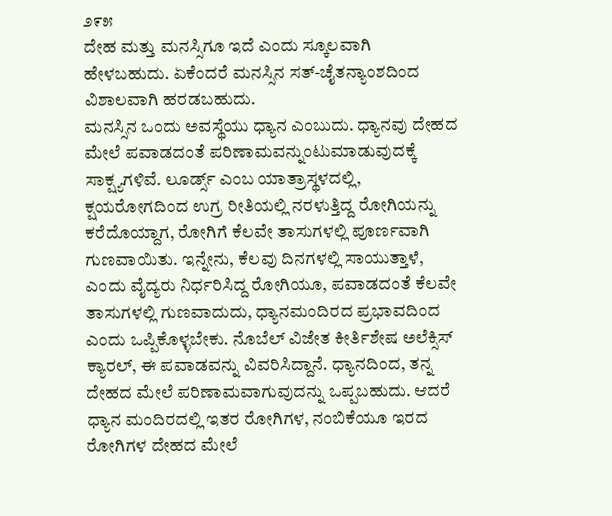೨೯೫
ದೇಹ ಮತ್ತು ಮನಸ್ಸಿಗೂ ಇದೆ ಎಂದು ಸ್ಕೂಲವಾಗಿ ಹೇಳಬಹುದು. ಏಕೆಂದರೆ ಮನಸ್ಸಿನ ಸತ್-ಚೈತನ್ಯಾಂಶದಿಂದ ವಿಶಾಲವಾಗಿ ಹರಡಬಹುದು.
ಮನಸ್ಸಿನ ಒಂದು ಅವಸ್ಥೆಯು ಧ್ಯಾನ ಎಂಬುದು. ಧ್ಯಾನವು ದೇಹದ ಮೇಲೆ ಪವಾಡದಂತೆ ಪರಿಣಾಮವನ್ನುಂಟುಮಾಡುವುದಕ್ಕೆ ಸಾಕ್ಷ್ಯಗಳಿವೆ. ಲೂರ್ಡ್ಸ್ ಎಂಬ ಯಾತ್ರಾಸ್ಥಳದಲ್ಲಿ, ಕ್ಷಯರೋಗದಿಂದ ಉಗ್ರ ರೀತಿಯಲ್ಲಿ ನರಳುತ್ತಿದ್ದ ರೋಗಿಯನ್ನು ಕರೆದೊಯ್ದಾಗ, ರೋಗಿಗೆ ಕೆಲವೇ ತಾಸುಗಳಲ್ಲಿ ಪೂರ್ಣವಾಗಿ ಗುಣವಾಯಿತು. ಇನ್ನೇನು, ಕೆಲವು ದಿನಗಳಲ್ಲಿ ಸಾಯುತ್ತಾಳೆ, ಎಂದು ವೈದ್ಯರು ನಿರ್ಧರಿಸಿದ್ದ ರೋಗಿಯೂ, ಪವಾಡದಂತೆ ಕೆಲವೇ ತಾಸುಗಳಲ್ಲಿ ಗುಣವಾದುದು, ಧ್ಯಾನಮಂದಿರದ ಪ್ರಭಾವದಿಂದ ಎಂದು ಒಪ್ಪಿಕೊಳ್ಳಬೇಕು. ನೊಬೆಲ್ ವಿಜೇತ ಕೀರ್ತಿಶೇಷ ಅಲೆಕ್ಸಿಸ್ ಕ್ಯಾರಲ್, ಈ ಪವಾಡವನ್ನು ವಿವರಿಸಿದ್ದಾನೆ. ಧ್ಯಾನದಿಂದ, ತನ್ನ ದೇಹದ ಮೇಲೆ ಪರಿಣಾಮವಾಗುವುದನ್ನು ಒಪ್ಪಬಹುದು. ಆದರೆ ಧ್ಯಾನ ಮಂದಿರದಲ್ಲಿ ಇತರ ರೋಗಿಗಳ, ನಂಬಿಕೆಯೂ ಇರದ ರೋಗಿಗಳ ದೇಹದ ಮೇಲೆ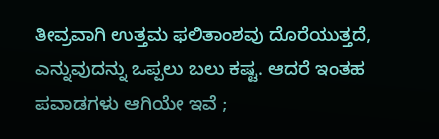ತೀವ್ರವಾಗಿ ಉತ್ತಮ ಫಲಿತಾಂಶವು ದೊರೆಯುತ್ತದೆ, ಎನ್ನುವುದನ್ನು ಒಪ್ಪಲು ಬಲು ಕಷ್ಟ. ಆದರೆ ಇಂತಹ ಪವಾಡಗಳು ಆಗಿಯೇ ಇವೆ ;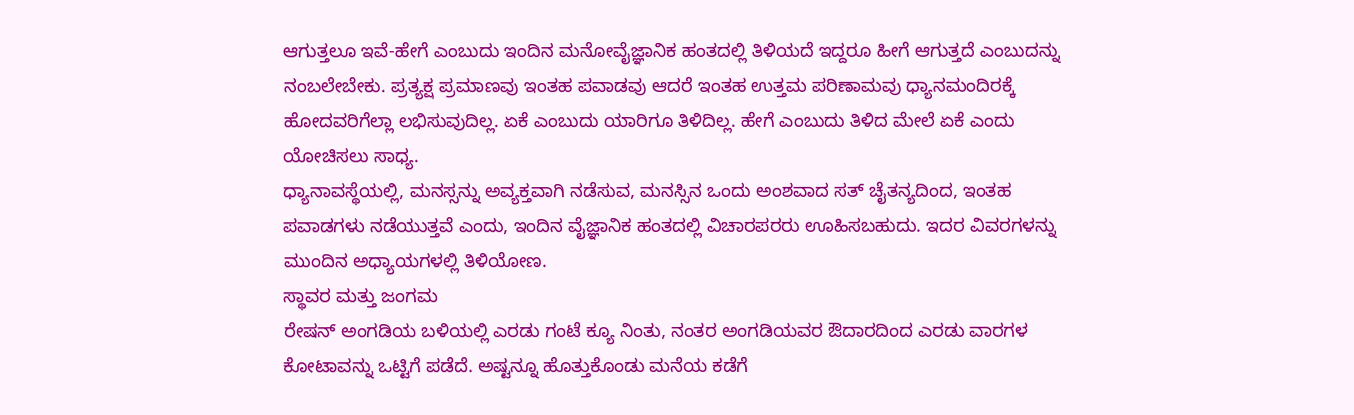ಆಗುತ್ತಲೂ ಇವೆ-ಹೇಗೆ ಎಂಬುದು ಇಂದಿನ ಮನೋವೈಜ್ಞಾನಿಕ ಹಂತದಲ್ಲಿ ತಿಳಿಯದೆ ಇದ್ದರೂ ಹೀಗೆ ಆಗುತ್ತದೆ ಎಂಬುದನ್ನು ನಂಬಲೇಬೇಕು. ಪ್ರತ್ಯಕ್ಷ ಪ್ರಮಾಣವು ಇಂತಹ ಪವಾಡವು ಆದರೆ ಇಂತಹ ಉತ್ತಮ ಪರಿಣಾಮವು ಧ್ಯಾನಮಂದಿರಕ್ಕೆ ಹೋದವರಿಗೆಲ್ಲಾ ಲಭಿಸುವುದಿಲ್ಲ. ಏಕೆ ಎಂಬುದು ಯಾರಿಗೂ ತಿಳಿದಿಲ್ಲ. ಹೇಗೆ ಎಂಬುದು ತಿಳಿದ ಮೇಲೆ ಏಕೆ ಎಂದು ಯೋಚಿಸಲು ಸಾಧ್ಯ.
ಧ್ಯಾನಾವಸ್ಥೆಯಲ್ಲಿ, ಮನಸ್ಸನ್ನು ಅವ್ಯಕ್ತವಾಗಿ ನಡೆಸುವ, ಮನಸ್ಸಿನ ಒಂದು ಅಂಶವಾದ ಸತ್ ಚೈತನ್ಯದಿಂದ, ಇಂತಹ ಪವಾಡಗಳು ನಡೆಯುತ್ತವೆ ಎಂದು, ಇಂದಿನ ವೈಜ್ಞಾನಿಕ ಹಂತದಲ್ಲಿ ವಿಚಾರಪರರು ಊಹಿಸಬಹುದು. ಇದರ ವಿವರಗಳನ್ನು ಮುಂದಿನ ಅಧ್ಯಾಯಗಳಲ್ಲಿ ತಿಳಿಯೋಣ.
ಸ್ಥಾವರ ಮತ್ತು ಜಂಗಮ
ರೇಷನ್ ಅಂಗಡಿಯ ಬಳಿಯಲ್ಲಿ ಎರಡು ಗಂಟೆ ಕ್ಯೂ ನಿಂತು, ನಂತರ ಅಂಗಡಿಯವರ ಔದಾರದಿಂದ ಎರಡು ವಾರಗಳ ಕೋಟಾವನ್ನು ಒಟ್ಟಿಗೆ ಪಡೆದೆ. ಅಷ್ಟನ್ನೂ ಹೊತ್ತುಕೊಂಡು ಮನೆಯ ಕಡೆಗೆ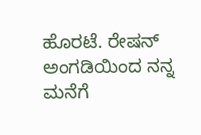ಹೊರಟೆ. ರೇಷನ್ ಅಂಗಡಿಯಿಂದ ನನ್ನ ಮನೆಗೆ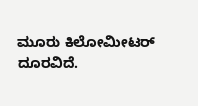ಮೂರು ಕಿಲೋಮೀಟರ್ ದೂರವಿದೆ.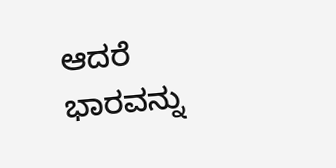ಆದರೆ ಭಾರವನ್ನು